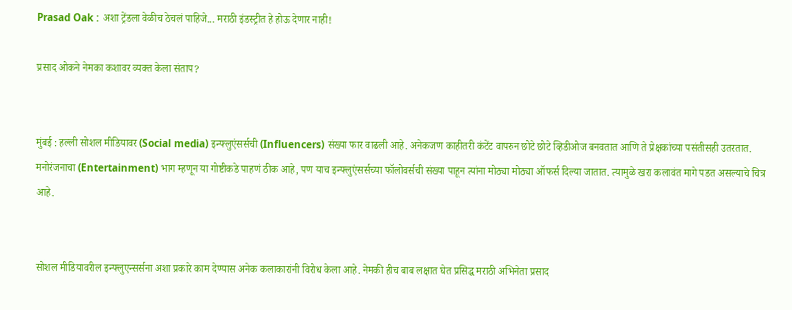Prasad Oak : अशा ट्रेंडला वेळीच ठेचलं पाहिजे... मराठी इंडस्ट्रीत हे होऊ देणार नाही!

प्रसाद ओकने नेमका कशावर व्यक्त केला संताप?


मुंबई : हल्ली सोशल मीडियावर (Social media) इन्फ्लुएंसर्सची (Influencers) संख्या फार वाढली आहे. अनेकजण काहीतरी कंटेंट वापरुन छोटे छोटे व्हिडीओज बनवतात आणि ते प्रेक्षकांच्या पसंतीसही उतरतात. मनोरंजनाचा (Entertainment) भाग म्हणून या गोष्टीकडे पाहणं ठीक आहे, पण याच इन्फ्लुएंसर्सच्या फॉलोवर्सची संख्या पाहून त्यांना मोठ्या मोठ्या ऑफर्स दिल्या जातात. त्यामुळे खरा कलावंत मागे पडत असल्याचे चित्र आहे.


सोशल मीडियावरील इन्फ्लुएन्सर्सना अशा प्रकारे काम देण्यास अनेक कलाकारांनी विरोध केला आहे. नेमकी हीच बाब लक्षात घेत प्रसिद्ध मराठी अभिनेता प्रसाद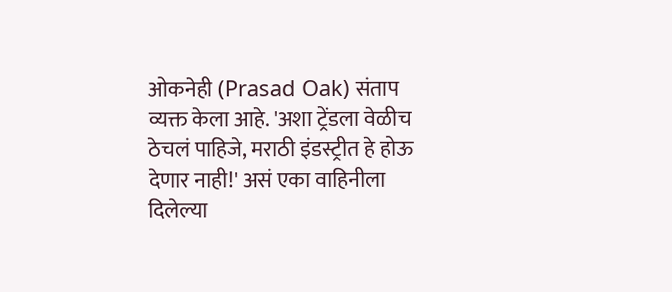ओकनेही (Prasad Oak) संताप व्यक्त केला आहे. 'अशा ट्रेंडला वेळीच ठेचलं पाहिजे, मराठी इंडस्ट्रीत हे होऊ देणार नाही!' असं एका वाहिनीला दिलेल्या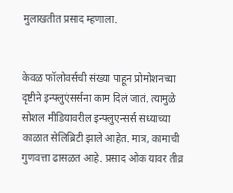मुलाखतीत प्रसाद म्हणाला.


केवळ फॉलोवर्सची संख्या पाहून प्रोमोशनच्या दृष्टीने इन्फ्लुएंसर्सना काम दिलं जातं. त्यामुळे सोशल मीडियावरील इन्फ्लुएन्सर्स सध्याच्या काळात सेलिब्रिटी झाले आहेत. मात्र, कामाची गुणवत्ता ढासळत आहे. प्रसाद ओक यावर तीव्र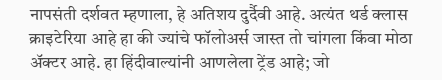नापसंती दर्शवत म्हणाला, हे अतिशय दुर्दैवी आहे. अत्यंत थर्ड क्लास क्राइटेरिया आहे हा की ज्यांचे फॉलोअर्स जास्त तो चांगला किंवा मोठा अ‍ॅक्टर आहे. हा हिंदीवाल्यांनी आणलेला ट्रेंड आहे; जो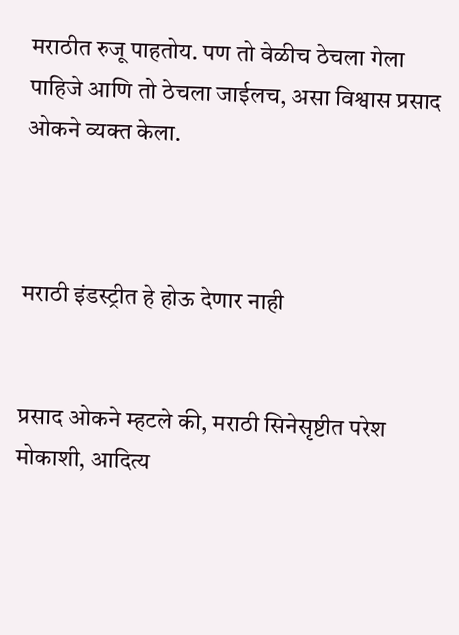मराठीत रुजू पाहतोय. पण तो वेळीच ठेचला गेला पाहिजे आणि तो ठेचला जाईलच, असा विश्वास प्रसाद ओकने व्यक्त केला.



मराठी इंडस्ट्रीत हे होऊ देणार नाही


प्रसाद ओकने म्हटले की, मराठी सिनेसृष्टीत परेश मोकाशी, आदित्य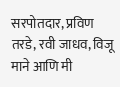सरपोतदार, प्रविण तरडे, रवी जाधव, विजू माने आणि मी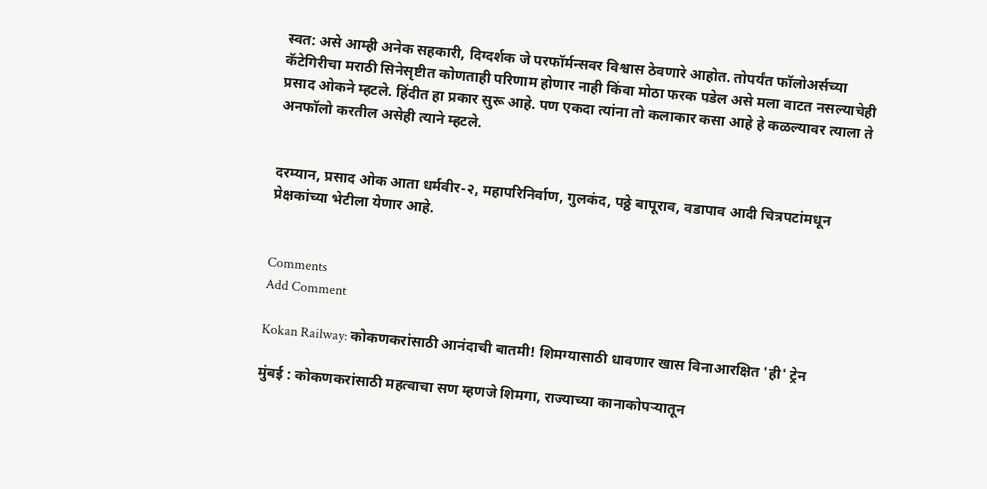स्वत: असे आम्ही अनेक सहकारी, दिग्दर्शक जे परफॉर्मन्सवर विश्वास ठेवणारे आहोत. तोपर्यंत फॉलोअर्सच्या कॅटेगिरीचा मराठी सिनेसृष्टीत कोणताही परिणाम होणार नाही किंवा मोठा फरक पडेल असे मला वाटत नसल्याचेही प्रसाद ओकने म्हटले. हिंदीत हा प्रकार सुरू आहे. पण एकदा त्यांना तो कलाकार कसा आहे हे कळल्यावर त्याला ते अनफॉलो करतील असेही त्याने म्हटले.


दरम्यान, प्रसाद ओक आता धर्मवीर-२, महापरिनिर्वाण, गुलकंद, पठ्ठे बापूराव, वडापाव आदी चित्रपटांमधून प्रेक्षकांच्या भेटीला येणार आहे.


Comments
Add Comment

Kokan Railway: कोकणकरांसाठी आनंदाची बातमी! शिमग्यासाठी धावणार खास विनाआरक्षित 'ही' ट्रेन

मुंबई : कोकणकरांसाठी महत्वाचा सण म्हणजे शिमगा, राज्याच्या कानाकोपऱ्यातून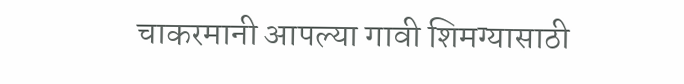चाकरमानी आपल्या गावी शिमग्यासाठी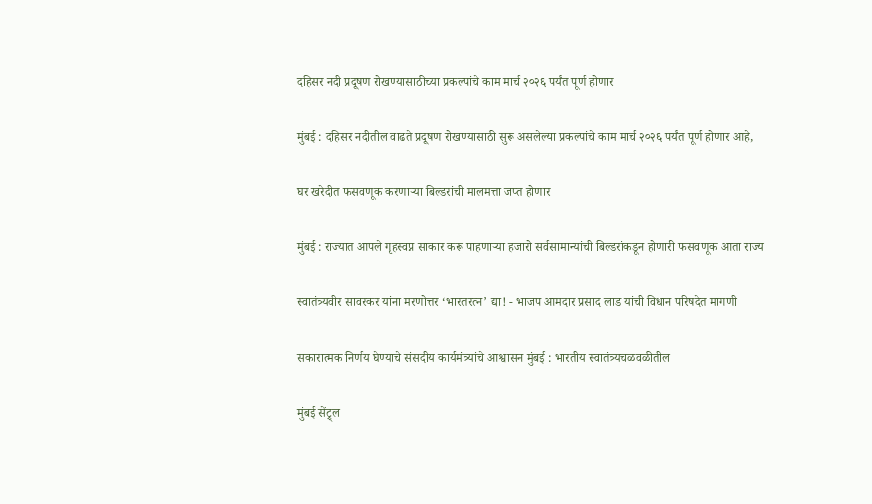दहिसर नदी प्रदूषण रोखण्यासाठीच्या प्रकल्पांचे काम मार्च २०२६ पर्यंत पूर्ण होणार

मुंबई : दहिसर नदीतील वाढते प्रदूषण रोखण्यासाठी सुरू असलेल्या प्रकल्पांचे काम मार्च २०२६ पर्यंत पूर्ण होणार आहे,

घर खरेदीत फसवणूक करणाऱ्या बिल्डरांची मालमत्ता जप्त होणार

मुंबई : राज्यात आपले गृहस्वप्न साकार करू पाहणाऱ्या हजारो सर्वसामान्यांची बिल्डरांकडून होणारी फसवणूक आता राज्य

स्वातंत्र्यवीर सावरकर यांना मरणोत्तर ‘भारतरत्न’ द्या! - भाजप आमदार प्रसाद लाड यांची विधान परिषदेत मागणी

सकारात्मक निर्णय घेण्याचे संसदीय कार्यमंत्र्यांचे आश्वासन मुंबई : भारतीय स्वातंत्र्यचळवळीतील

मुंबई सेंट्र्ल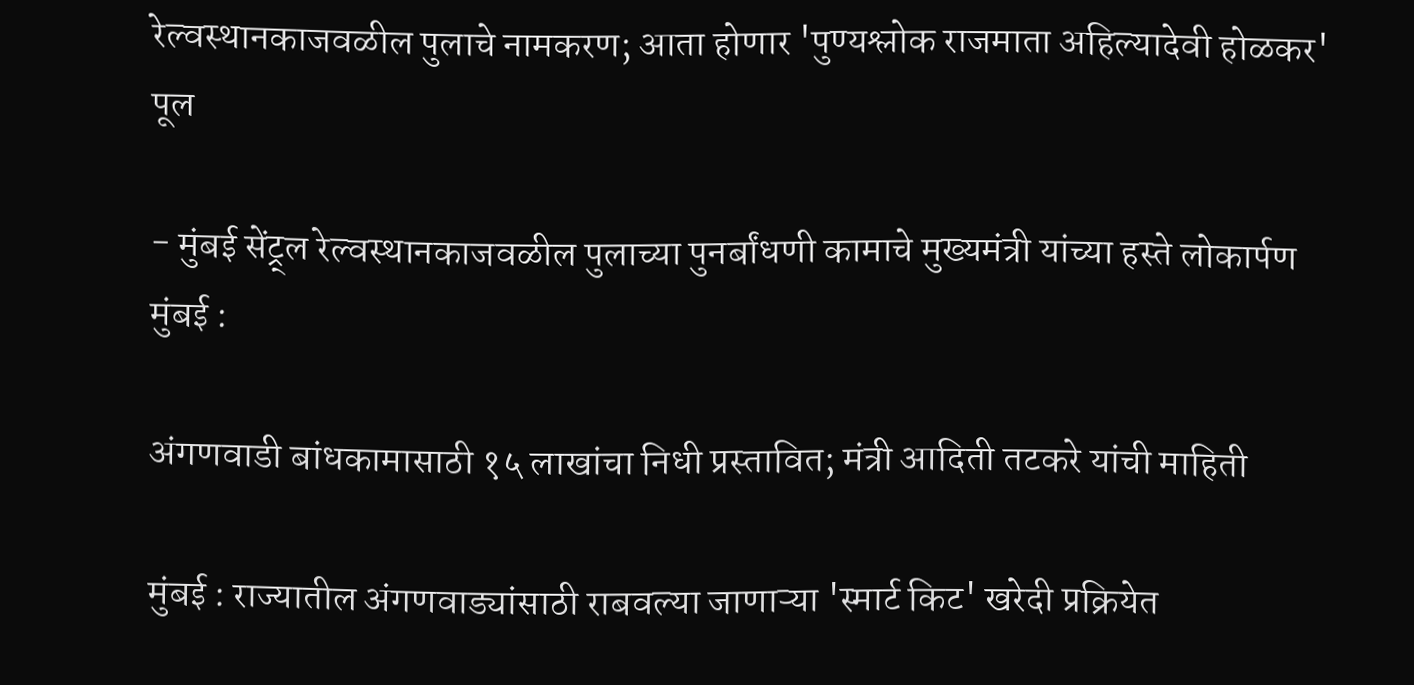रेल्वस्थानकाजवळील पुलाचे नामकरण; आता होणार 'पुण्यश्लोक राजमाता अहिल्यादेवी होळकर' पूल

- मुंबई सेंट्र्ल रेल्वस्थानकाजवळील पुलाच्या पुनर्बांधणी कामाचे मुख्यमंत्री यांच्या हस्ते लोकार्पण मुंबई :

अंगणवाडी बांधकामासाठी १५ लाखांचा निधी प्रस्तावित; मंत्री आदिती तटकरे यांची माहिती

मुंबई : राज्यातील अंगणवाड्यांसाठी राबवल्या जाणाऱ्या 'स्मार्ट किट' खरेदी प्रक्रियेत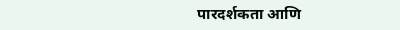पारदर्शकता आणि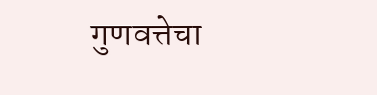गुणवत्तेचा